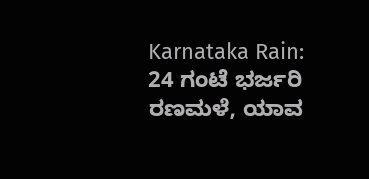Karnataka Rain: 24 ಗಂಟೆ ಭರ್ಜರಿ ರಣಮಳೆ, ಯಾವ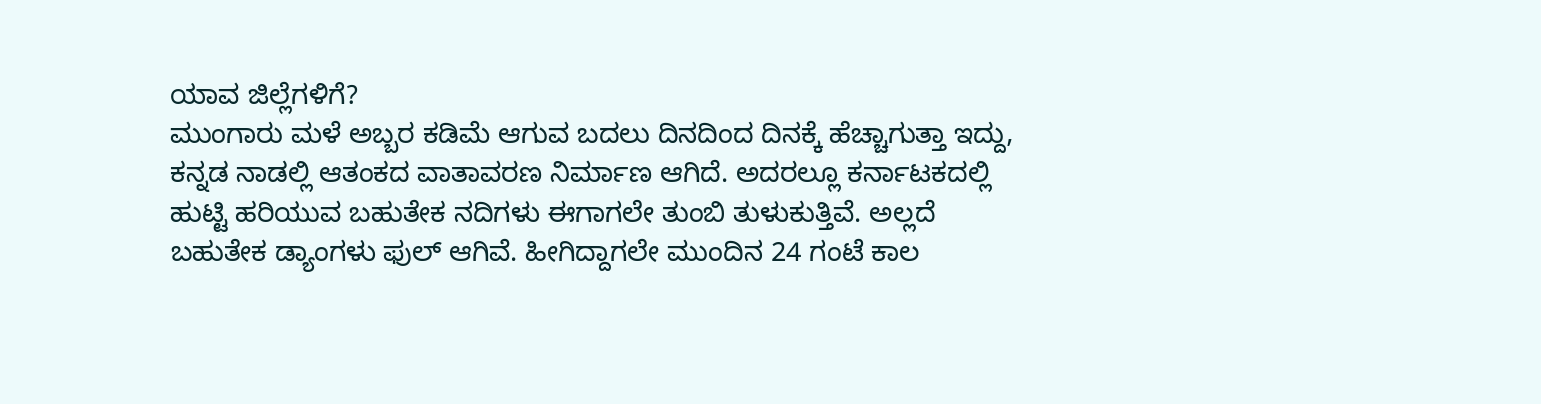ಯಾವ ಜಿಲ್ಲೆಗಳಿಗೆ?
ಮುಂಗಾರು ಮಳೆ ಅಬ್ಬರ ಕಡಿಮೆ ಆಗುವ ಬದಲು ದಿನದಿಂದ ದಿನಕ್ಕೆ ಹೆಚ್ಚಾಗುತ್ತಾ ಇದ್ದು, ಕನ್ನಡ ನಾಡಲ್ಲಿ ಆತಂಕದ ವಾತಾವರಣ ನಿರ್ಮಾಣ ಆಗಿದೆ. ಅದರಲ್ಲೂ ಕರ್ನಾಟಕದಲ್ಲಿ ಹುಟ್ಟಿ ಹರಿಯುವ ಬಹುತೇಕ ನದಿಗಳು ಈಗಾಗಲೇ ತುಂಬಿ ತುಳುಕುತ್ತಿವೆ. ಅಲ್ಲದೆ ಬಹುತೇಕ ಡ್ಯಾಂಗಳು ಫುಲ್ ಆಗಿವೆ. ಹೀಗಿದ್ದಾಗಲೇ ಮುಂದಿನ 24 ಗಂಟೆ ಕಾಲ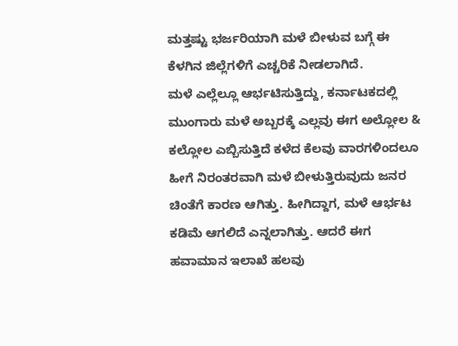ಮತ್ತಷ್ಟು ಭರ್ಜರಿಯಾಗಿ ಮಳೆ ಬೀಳುವ ಬಗ್ಗೆ ಈ ಕೆಳಗಿನ ಜಿಲ್ಲೆಗಳಿಗೆ ಎಚ್ಚರಿಕೆ ನೀಡಲಾಗಿದೆ.
ಮಳೆ ಎಲ್ಲೆಲ್ಲೂ ಆರ್ಭಟಿಸುತ್ತಿದ್ದು, ಕರ್ನಾಟಕದಲ್ಲಿ ಮುಂಗಾರು ಮಳೆ ಅಬ್ಬರಕ್ಕೆ ಎಲ್ಲವು ಈಗ ಅಲ್ಲೋಲ & ಕಲ್ಲೋಲ ಎಬ್ಬಿಸುತ್ತಿದೆ ಕಳೆದ ಕೆಲವು ವಾರಗಳಿಂದಲೂ ಹೀಗೆ ನಿರಂತರವಾಗಿ ಮಳೆ ಬೀಳುತ್ತಿರುವುದು ಜನರ ಚಿಂತೆಗೆ ಕಾರಣ ಆಗಿತ್ತು. ಹೀಗಿದ್ದಾಗ, ಮಳೆ ಆರ್ಭಟ ಕಡಿಮೆ ಆಗಲಿದೆ ಎನ್ನಲಾಗಿತ್ತು. ಆದರೆ ಈಗ ಹವಾಮಾನ ಇಲಾಖೆ ಹಲವು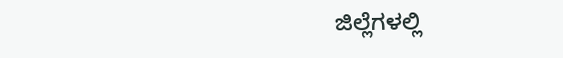ಜಿಲ್ಲೆಗಳಲ್ಲಿ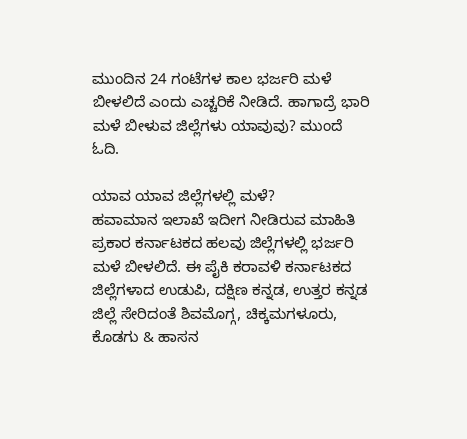ಮುಂದಿನ 24 ಗಂಟೆಗಳ ಕಾಲ ಭರ್ಜರಿ ಮಳೆ ಬೀಳಲಿದೆ ಎಂದು ಎಚ್ಚರಿಕೆ ನೀಡಿದೆ. ಹಾಗಾದ್ರೆ ಭಾರಿ ಮಳೆ ಬೀಳುವ ಜಿಲ್ಲೆಗಳು ಯಾವುವು? ಮುಂದೆ ಓದಿ.

ಯಾವ ಯಾವ ಜಿಲ್ಲೆಗಳಲ್ಲಿ ಮಳೆ?
ಹವಾಮಾನ ಇಲಾಖೆ ಇದೀಗ ನೀಡಿರುವ ಮಾಹಿತಿ ಪ್ರಕಾರ ಕರ್ನಾಟಕದ ಹಲವು ಜಿಲ್ಲೆಗಳಲ್ಲಿ ಭರ್ಜರಿ ಮಳೆ ಬೀಳಲಿದೆ. ಈ ಪೈಕಿ ಕರಾವಳಿ ಕರ್ನಾಟಕದ ಜಿಲ್ಲೆಗಳಾದ ಉಡುಪಿ, ದಕ್ಷಿಣ ಕನ್ನಡ, ಉತ್ತರ ಕನ್ನಡ ಜಿಲ್ಲೆ ಸೇರಿದಂತೆ ಶಿವಮೊಗ್ಗ, ಚಿಕ್ಕಮಗಳೂರು, ಕೊಡಗು & ಹಾಸನ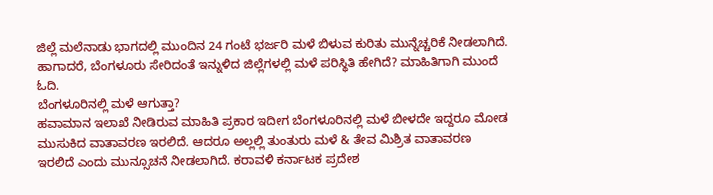ಜಿಲ್ಲೆ ಮಲೆನಾಡು ಭಾಗದಲ್ಲಿ ಮುಂದಿನ 24 ಗಂಟೆ ಭರ್ಜರಿ ಮಳೆ ಬಿಳುವ ಕುರಿತು ಮುನ್ನೆಚ್ಚರಿಕೆ ನೀಡಲಾಗಿದೆ. ಹಾಗಾದರೆ, ಬೆಂಗಳೂರು ಸೇರಿದಂತೆ ಇನ್ನುಳಿದ ಜಿಲ್ಲೆಗಳಲ್ಲಿ ಮಳೆ ಪರಿಸ್ಥಿತಿ ಹೇಗಿದೆ? ಮಾಹಿತಿಗಾಗಿ ಮುಂದೆ ಓದಿ.
ಬೆಂಗಳೂರಿನಲ್ಲಿ ಮಳೆ ಆಗುತ್ತಾ?
ಹವಾಮಾನ ಇಲಾಖೆ ನೀಡಿರುವ ಮಾಹಿತಿ ಪ್ರಕಾರ ಇದೀಗ ಬೆಂಗಳೂರಿನಲ್ಲಿ ಮಳೆ ಬೀಳದೇ ಇದ್ದರೂ ಮೋಡ ಮುಸುಕಿದ ವಾತಾವರಣ ಇರಲಿದೆ. ಆದರೂ ಅಲ್ಲಲ್ಲಿ ತುಂತುರು ಮಳೆ & ತೇವ ಮಿಶ್ರಿತ ವಾತಾವರಣ ಇರಲಿದೆ ಎಂದು ಮುನ್ಸೂಚನೆ ನೀಡಲಾಗಿದೆ. ಕರಾವಳಿ ಕರ್ನಾಟಕ ಪ್ರದೇಶ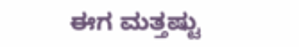ಈಗ ಮತ್ತಷ್ಟು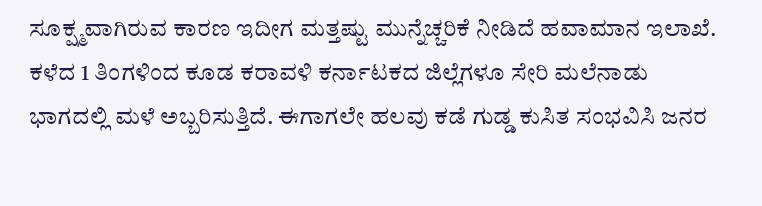ಸೂಕ್ಷ್ಮವಾಗಿರುವ ಕಾರಣ ಇದೀಗ ಮತ್ತಷ್ಟು ಮುನ್ನೆಚ್ಚರಿಕೆ ನೀಡಿದೆ ಹವಾಮಾನ ಇಲಾಖೆ.
ಕಳೆದ 1 ತಿಂಗಳಿಂದ ಕೂಡ ಕರಾವಳಿ ಕರ್ನಾಟಕದ ಜಿಲ್ಲೆಗಳೂ ಸೇರಿ ಮಲೆನಾಡು ಭಾಗದಲ್ಲಿ ಮಳೆ ಅಬ್ಬರಿಸುತ್ತಿದೆ. ಈಗಾಗಲೇ ಹಲವು ಕಡೆ ಗುಡ್ಡ ಕುಸಿತ ಸಂಭವಿಸಿ ಜನರ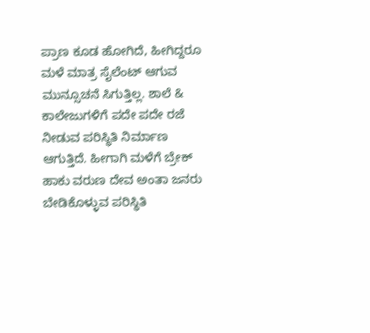ಪ್ರಾಣ ಕೂಡ ಹೋಗಿದೆ, ಹೀಗಿದ್ದರೂ ಮಳೆ ಮಾತ್ರ ಸೈಲೆಂಟ್ ಆಗುವ ಮುನ್ಸೂಚನೆ ಸಿಗುತ್ತಿಲ್ಲ. ಶಾಲೆ & ಕಾಲೇಜುಗಳಿಗೆ ಪದೇ ಪದೇ ರಜೆ ನೀಡುವ ಪರಿಸ್ಥಿತಿ ನಿರ್ಮಾಣ ಆಗುತ್ತಿದೆ. ಹೀಗಾಗಿ ಮಳೆಗೆ ಬ್ರೇಕ್ ಹಾಕು ವರುಣ ದೇವ ಅಂತಾ ಜನರು ಬೇಡಿಕೊಳ್ಳುವ ಪರಿಸ್ಥಿತಿ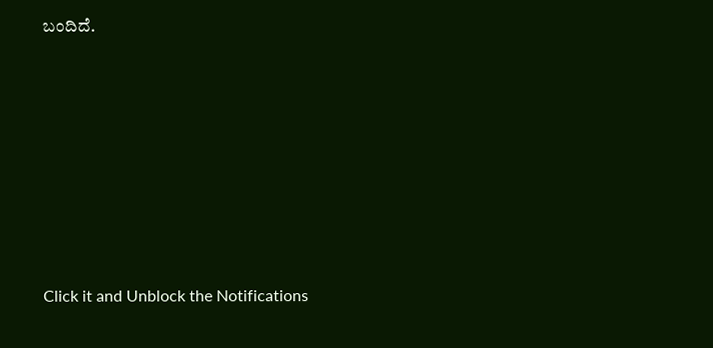ಬಂದಿದೆ.












Click it and Unblock the Notifications